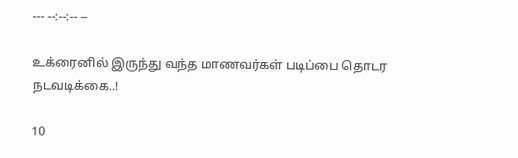--- --:--:-- --

உக்ரைனில் இருந்து வந்த மாணவர்கள் படிப்பை தொடர நடவடிக்கை..!

10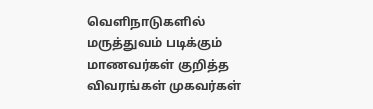வெளிநாடுகளில் மருத்துவம் படிக்கும் மாணவர்கள் குறித்த விவரங்கள் முகவர்கள்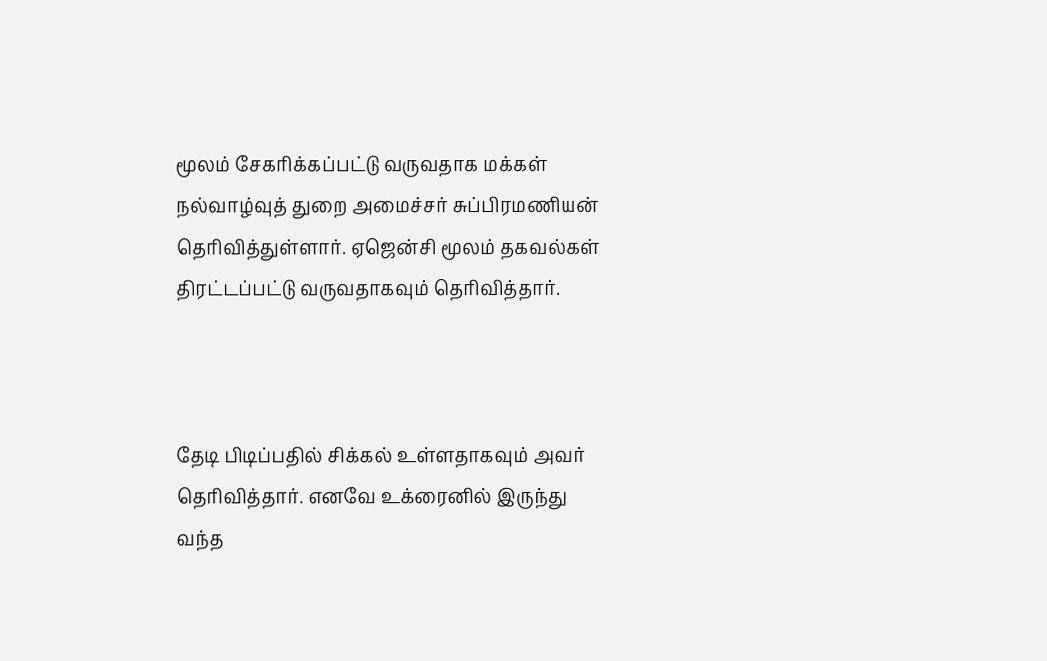மூலம் சேகரிக்கப்பட்டு வருவதாக மக்கள் நல்வாழ்வுத் துறை அமைச்சர் சுப்பிரமணியன் தெரிவித்துள்ளார். ஏஜென்சி மூலம் தகவல்கள் திரட்டப்பட்டு வருவதாகவும் தெரிவித்தார்.



தேடி பிடிப்பதில் சிக்கல் உள்ளதாகவும் அவர் தெரிவித்தார். எனவே உக்ரைனில் இருந்து வந்த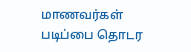மாணவர்கள் படிப்பை தொடர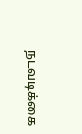நடவடிக்கை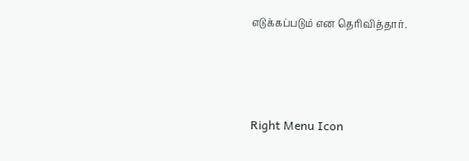எடுக்கப்படும் என தெரிவித்தார்.



Right Menu Icon